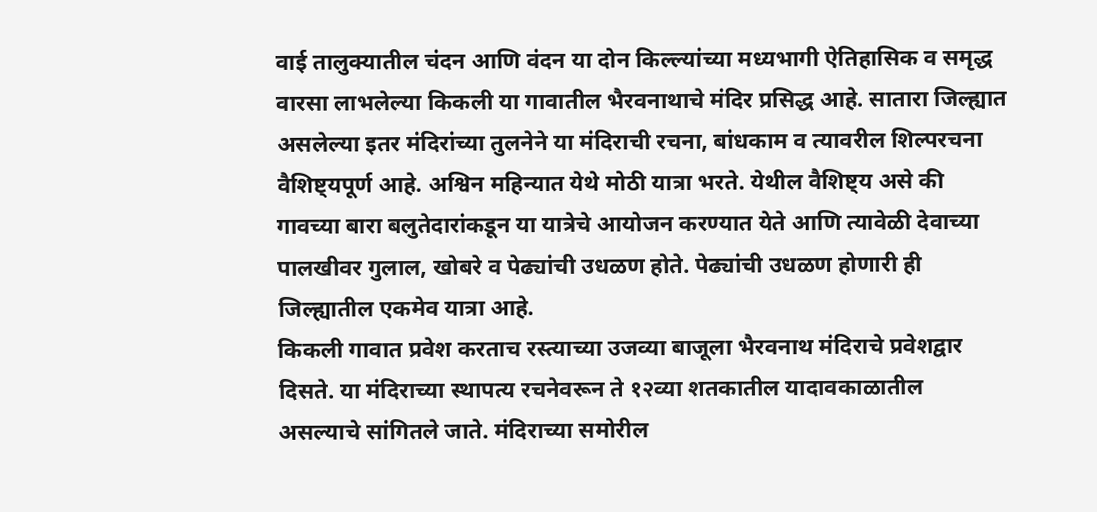वाई तालुक्यातील चंदन आणि वंदन या दोन किल्ल्यांच्या मध्यभागी ऐतिहासिक व समृद्ध वारसा लाभलेल्या किकली या गावातील भैरवनाथाचे मंदिर प्रसिद्ध आहे. सातारा जिल्ह्यात असलेल्या इतर मंदिरांच्या तुलनेने या मंदिराची रचना, बांधकाम व त्यावरील शिल्परचना वैशिष्ट्यपूर्ण आहे. अश्विन महिन्यात येथे मोठी यात्रा भरते. येथील वैशिष्ट्य असे की गावच्या बारा बलुतेदारांकडून या यात्रेचे आयोजन करण्यात येते आणि त्यावेळी देवाच्या पालखीवर गुलाल, खोबरे व पेढ्यांची उधळण होते. पेढ्यांची उधळण होणारी ही जिल्ह्यातील एकमेव यात्रा आहे.
किकली गावात प्रवेश करताच रस्त्याच्या उजव्या बाजूला भैरवनाथ मंदिराचे प्रवेशद्वार दिसते. या मंदिराच्या स्थापत्य रचनेवरून ते १२व्या शतकातील यादावकाळातील असल्याचे सांगितले जाते. मंदिराच्या समोरील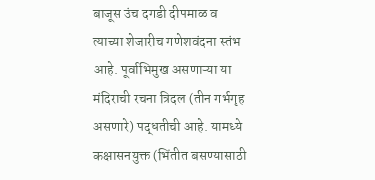बाजूस उंच दगडी दीपमाळ व त्याच्या शेजारीच गणेशवंदना स्तंभ आहे. पूर्वाभिमुख असणाऱ्या या मंदिराची रचना त्रिदल (तीन गर्भगृह असणारे) पद्धतीची आहे. यामध्ये कक्षासनयुक्त (भिंतीत बसण्यासाठी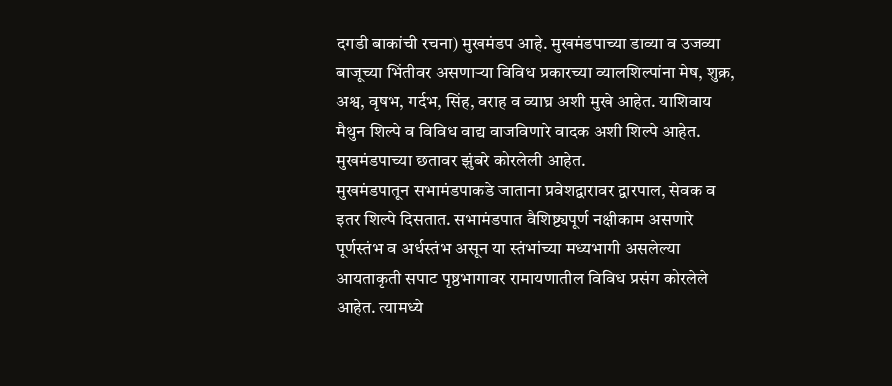दगडी बाकांची रचना) मुखमंडप आहे. मुखमंडपाच्या डाव्या व उजव्या बाजूच्या भिंतीवर असणाऱ्या विविध प्रकारच्या व्यालशिल्पांना मेष, शुक्र,
अश्व, वृषभ, गर्दभ, सिंह, वराह व व्याघ्र अशी मुखे आहेत. याशिवाय मैथुन शिल्पे व विविध वाद्य वाजविणारे वादक अशी शिल्पे आहेत. मुखमंडपाच्या छतावर झुंबरे कोरलेली आहेत.
मुखमंडपातून सभामंडपाकडे जाताना प्रवेशद्वारावर द्वारपाल, सेवक व इतर शिल्पे दिसतात. सभामंडपात वैशिष्ट्यपूर्ण नक्षीकाम असणारे पूर्णस्तंभ व अर्धस्तंभ असून या स्तंभांच्या मध्यभागी असलेल्या आयताकृती सपाट पृष्ठभागावर रामायणातील विविध प्रसंग कोरलेले आहेत. त्यामध्ये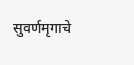सुवर्णमृगाचे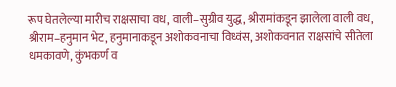रूप घेतलेल्या मारीच राक्षसाचा वध, वाली–सुग्रीव युद्ध, श्रीरामांकडून झालेला वाली वध, श्रीराम–हनुमान भेट, हनुमानाकडून अशोकवनाचा विध्वंस, अशोकवनात राक्षसांचे सीतेला धमकावणे, कुंभकर्ण व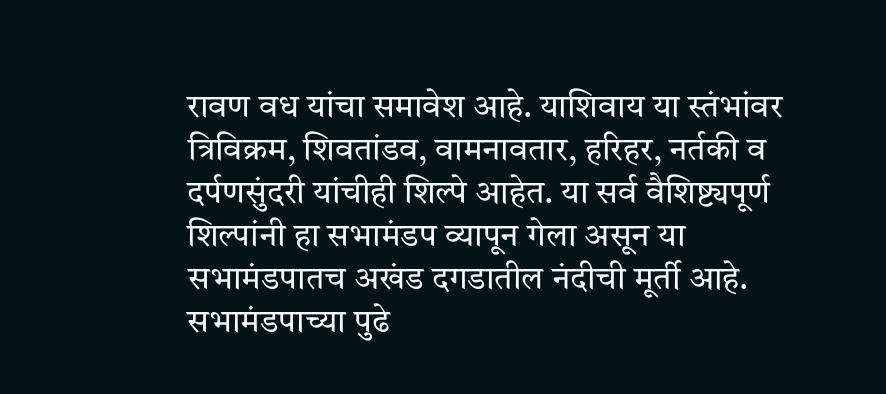रावण वध यांचा समावेश आहे. याशिवाय या स्तंभांवर त्रिविक्रम, शिवतांडव, वामनावतार, हरिहर, नर्तकी व दर्पणसुंदरी यांचीही शिल्पे आहेत. या सर्व वैशिष्ट्यपूर्ण शिल्पांनी हा सभामंडप व्यापून गेला असून या सभामंडपातच अखंड दगडातील नंदीची मूर्ती आहे.
सभामंडपाच्या पुढे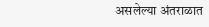असलेल्या अंतराळात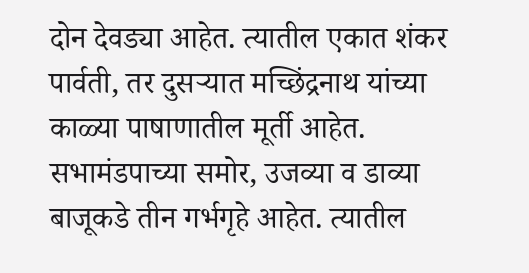दोन देवड्या आहेत. त्यातील एकात शंकर पार्वती, तर दुसऱ्यात मच्छिंद्रनाथ यांच्या काळ्या पाषाणातील मूर्ती आहेत. सभामंडपाच्या समोर, उजव्या व डाव्या बाजूकडे तीन गर्भगृहे आहेत. त्यातील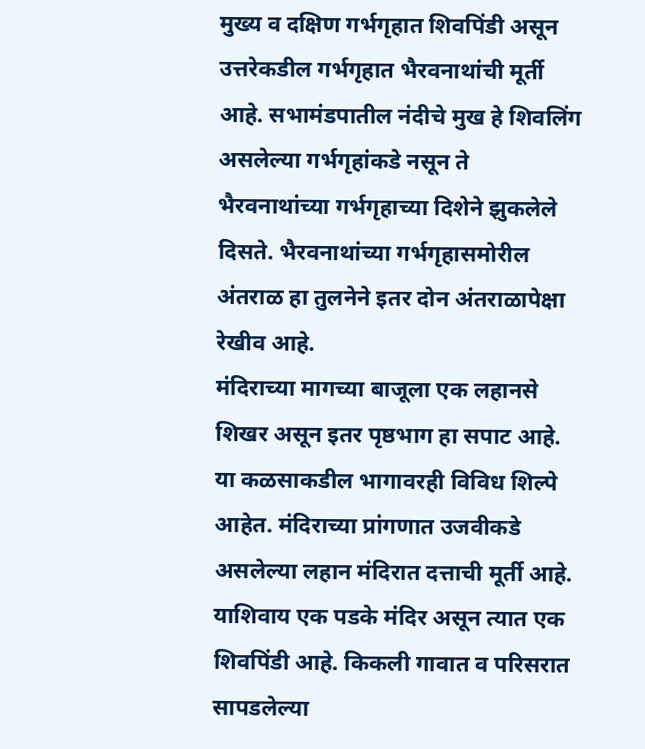मुख्य व दक्षिण गर्भगृहात शिवपिंडी असून उत्तरेकडील गर्भगृहात भैरवनाथांची मूर्ती आहे. सभामंडपातील नंदीचे मुख हे शिवलिंग असलेल्या गर्भगृहांकडे नसून ते भैरवनाथांच्या गर्भगृहाच्या दिशेने झुकलेले दिसते. भैरवनाथांच्या गर्भगृहासमोरील अंतराळ हा तुलनेने इतर दोन अंतराळापेक्षा रेखीव आहे.
मंदिराच्या मागच्या बाजूला एक लहानसे शिखर असून इतर पृष्ठभाग हा सपाट आहे. या कळसाकडील भागावरही विविध शिल्पे आहेत. मंदिराच्या प्रांगणात उजवीकडे असलेल्या लहान मंदिरात दत्ताची मूर्ती आहे. याशिवाय एक पडके मंदिर असून त्यात एक शिवपिंडी आहे. किकली गावात व परिसरात सापडलेल्या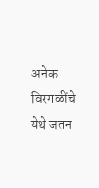अनेक विरगळींचे येथे जतन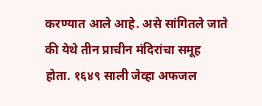करण्यात आले आहे. असे सांगितले जाते की येथे तीन प्राचीन मंदिरांचा समूह होता. १६४९ साली जेव्हा अफजल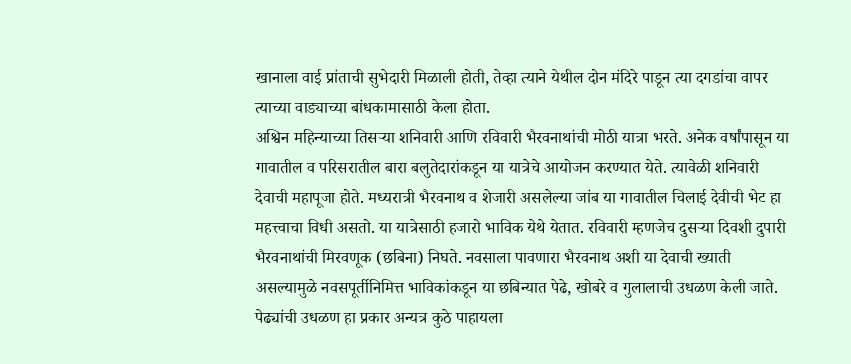खानाला वाई प्रांताची सुभेदारी मिळाली होती, तेव्हा त्याने येथील दोन मंदिरे पाडून त्या दगडांचा वापर त्याच्या वाड्याच्या बांधकामासाठी केला होता.
अश्विन महिन्याच्या तिसऱ्या शनिवारी आणि रविवारी भैरवनाथांची मोठी यात्रा भरते. अनेक वर्षांपासून या गावातील व परिसरातील बारा बलुतेदारांकडून या यात्रेचे आयोजन करण्यात येते. त्यावेळी शनिवारी देवाची महापूजा होते. मध्यरात्री भैरवनाथ व शेजारी असलेल्या जांब या गावातील चिलाई देवीची भेट हा महत्त्वाचा विधी असतो. या यात्रेसाठी हजारो भाविक येथे येतात. रविवारी म्हणजेच दुसऱ्या दिवशी दुपारी भैरवनाथांची मिरवणूक (छबिना) निघते. नवसाला पावणारा भैरवनाथ अशी या देवाची ख्याती असल्यामुळे नवसपूर्तीनिमित्त भाविकांकडून या छबिन्यात पेढे, खोबरे व गुलालाची उधळण केली जाते. पेढ्यांची उधळण हा प्रकार अन्यत्र कुठे पाहायला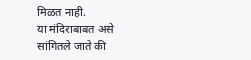मिळत नाही.
या मंदिराबाबत असे सांगितले जाते की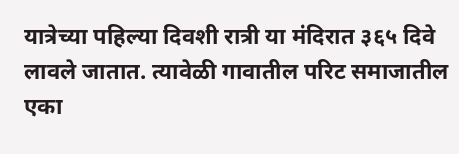यात्रेच्या पहिल्या दिवशी रात्री या मंदिरात ३६५ दिवे लावले जातात. त्यावेळी गावातील परिट समाजातील एका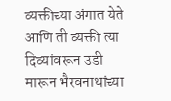व्यक्तीच्या अंगात येते आणि ती व्यक्ती त्या दिव्यांवरून उडी मारून भैरवनाथांच्या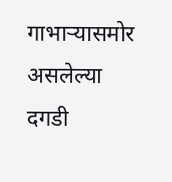गाभाऱ्यासमोर असलेल्या दगडी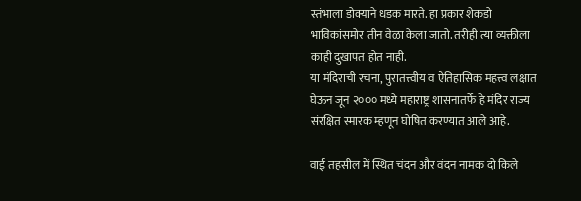स्तंभाला डोक्याने धडक मारते. हा प्रकार शेकडो भाविकांसमोर तीन वेळा केला जातो. तरीही त्या व्यक्तीला काही दुखापत होत नाही.
या मंदिराची रचना, पुरातत्त्वीय व ऐतिहासिक महत्त्व लक्षात घेऊन जून २००० मध्ये महाराष्ट्र शासनातर्फे हे मंदिर राज्य संरक्षित स्मारक म्हणून घोषित करण्यात आले आहे.

वाई तहसील में स्थित चंदन और वंदन नामक दो किले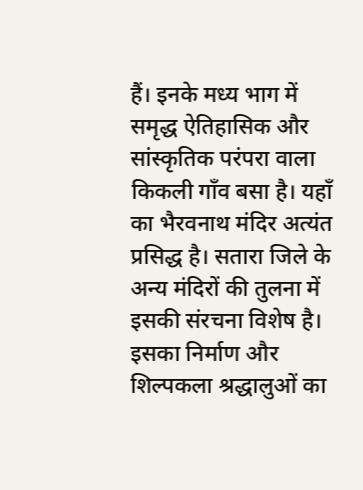हैं। इनके मध्य भाग में समृद्ध ऐतिहासिक और सांस्कृतिक परंपरा वाला किकली गाँव बसा है। यहाँ का भैरवनाथ मंदिर अत्यंत प्रसिद्ध है। सतारा जिले के अन्य मंदिरों की तुलना में इसकी संरचना विशेष है। इसका निर्माण और शिल्पकला श्रद्धालुओं का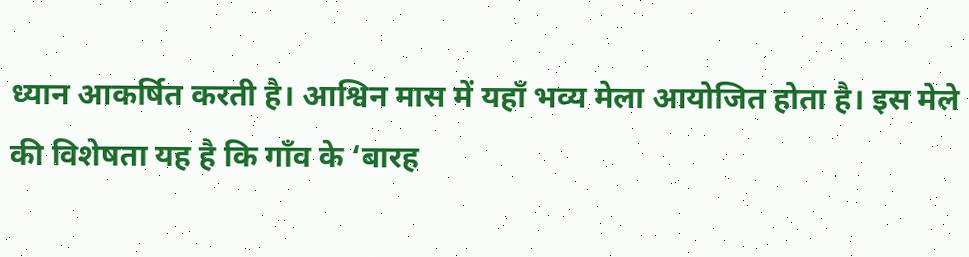ध्यान आकर्षित करती है। आश्विन मास में यहाँ भव्य मेला आयोजित होता है। इस मेले की विशेषता यह है कि गाँव के ‘बारह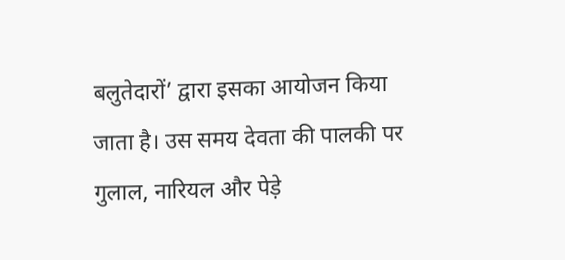बलुतेदारों’ द्वारा इसका आयोजन किया जाता है। उस समय देवता की पालकी पर गुलाल, नारियल और पेड़े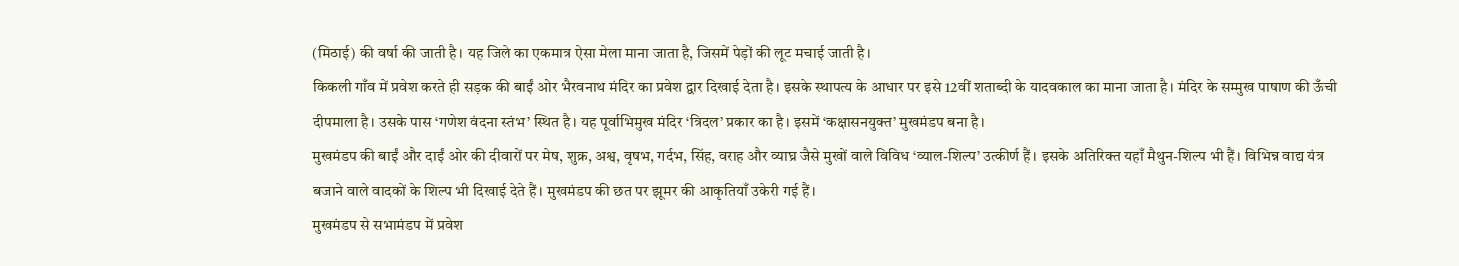(मिठाई) की वर्षा की जाती है। यह जिले का एकमात्र ऐसा मेला माना जाता है, जिसमें पेड़ों की लूट मचाई जाती है।
किकली गाँव में प्रवेश करते ही सड़क की बाईं ओर भैरवनाथ मंदिर का प्रवेश द्वार दिखाई देता है। इसके स्थापत्य के आधार पर इसे 12वीं शताब्दी के यादवकाल का माना जाता है। मंदिर के सम्मुख पाषाण की ऊँची दीपमाला है। उसके पास ‘गणेश वंदना स्तंभ’ स्थित है। यह पूर्वाभिमुख मंदिर ‘त्रिदल’ प्रकार का है। इसमें ‘कक्षासनयुक्त’ मुखमंडप बना है।
मुखमंडप की बाईं और दाईं ओर की दीवारों पर मेष, शुक्र, अश्व, वृषभ, गर्दभ, सिंह, वराह और व्याघ्र जैसे मुखों वाले विविध ‘व्याल-शिल्प’ उत्कीर्ण हैं। इसके अतिरिक्त यहाँ मैथुन-शिल्प भी हैं। विभिन्न वाद्य यंत्र बजाने वाले वादकों के शिल्प भी दिखाई देते हैं। मुखमंडप की छत पर झूमर की आकृतियाँ उकेरी गई हैं।
मुखमंडप से सभामंडप में प्रवेश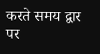करते समय द्वार पर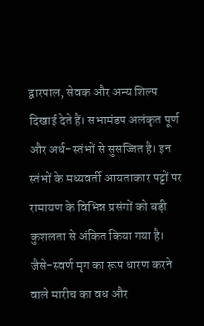द्वारपाल, सेवक और अन्य शिल्प दिखाई देते हैं। सभामंडप अलंकृत पूर्ण और अर्ध-स्तंभों से सुसज्जित है। इन स्तंभों के मध्यवर्ती आयताकार पट्टों पर रामायण के विभिन्न प्रसंगों को बड़ी कुशलता से अंकित किया गया है। जैसे-स्वर्ण मृग का रूप धारण करने वाले मारीच का वध और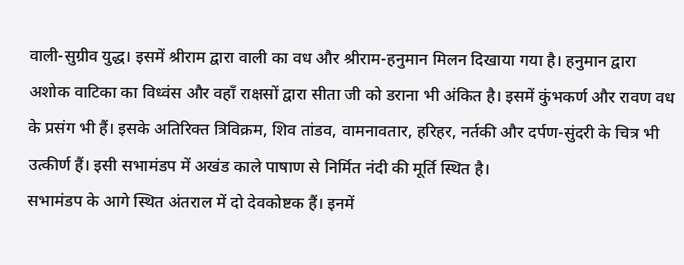वाली-सुग्रीव युद्ध। इसमें श्रीराम द्वारा वाली का वध और श्रीराम-हनुमान मिलन दिखाया गया है। हनुमान द्वारा अशोक वाटिका का विध्वंस और वहाँ राक्षसों द्वारा सीता जी को डराना भी अंकित है। इसमें कुंभकर्ण और रावण वध के प्रसंग भी हैं। इसके अतिरिक्त त्रिविक्रम, शिव तांडव, वामनावतार, हरिहर, नर्तकी और दर्पण-सुंदरी के चित्र भी उत्कीर्ण हैं। इसी सभामंडप में अखंड काले पाषाण से निर्मित नंदी की मूर्ति स्थित है।
सभामंडप के आगे स्थित अंतराल में दो देवकोष्टक हैं। इनमें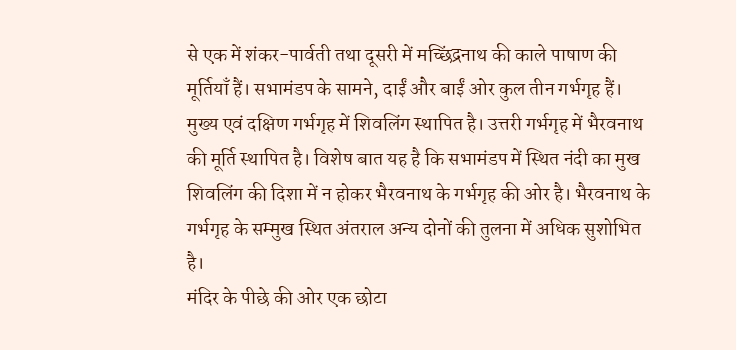से एक में शंकर-पार्वती तथा दूसरी में मच्छिंद्रनाथ की काले पाषाण की मूर्तियाँ हैं। सभामंडप के सामने, दाईं और बाईं ओर कुल तीन गर्भगृह हैं। मुख्य एवं दक्षिण गर्भगृह में शिवलिंग स्थापित है। उत्तरी गर्भगृह में भैरवनाथ की मूर्ति स्थापित है। विशेष बात यह है कि सभामंडप में स्थित नंदी का मुख शिवलिंग की दिशा में न होकर भैरवनाथ के गर्भगृह की ओर है। भैरवनाथ के गर्भगृह के सम्मुख स्थित अंतराल अन्य दोनों की तुलना में अधिक सुशोभित है।
मंदिर के पीछे की ओर एक छोटा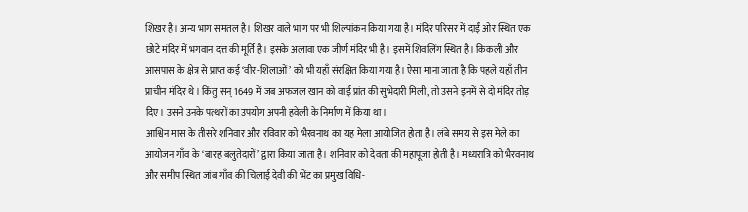शिखर है। अन्य भाग समतल है। शिखर वाले भाग पर भी शिल्पांकन किया गया है। मंदिर परिसर में दाईं ओर स्थित एक छोटे मंदिर में भगवान दत्त की मूर्ति है। इसके अलावा एक जीर्ण मंदिर भी है। इसमें शिवलिंग स्थित है। किकली और आसपास के क्षेत्र से प्राप्त कई ‘वीर-शिलाओं’ को भी यहाँ संरक्षित किया गया है। ऐसा माना जाता है कि पहले यहाँ तीन प्राचीन मंदिर थे। किंतु सन् 1649 में जब अफजल खान को वाई प्रांत की सुभेदारी मिली, तो उसने इनमें से दो मंदिर तोड़ दिए। उसने उनके पत्थरों का उपयोग अपनी हवेली के निर्माण में किया था।
आश्विन मास के तीसरे शनिवार और रविवार को भैरवनाथ का यह मेला आयोजित होता है। लंबे समय से इस मेले का आयोजन गाँव के ‘बारह बलुतेदारों’ द्वारा किया जाता है। शनिवार को देवता की महापूजा होती है। मध्यरात्रि को भैरवनाथ और समीप स्थित जांब गाँव की चिलाई देवी की भेंट का प्रमुख विधि-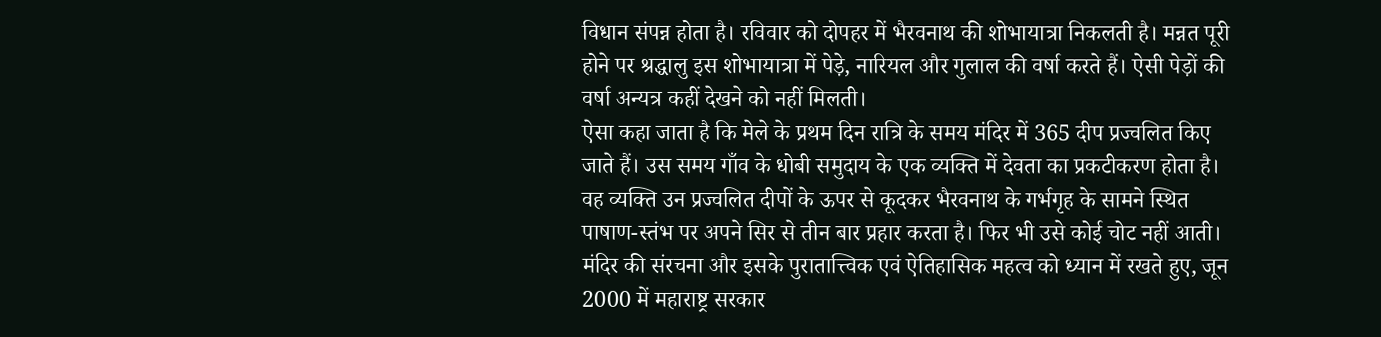विधान संपन्न होता है। रविवार को दोपहर में भैरवनाथ की शोभायात्रा निकलती है। मन्नत पूरी होने पर श्रद्धालु इस शोभायात्रा में पेड़े, नारियल और गुलाल की वर्षा करते हैं। ऐसी पेड़ों की वर्षा अन्यत्र कहीं देखने को नहीं मिलती।
ऐसा कहा जाता है कि मेले के प्रथम दिन रात्रि के समय मंदिर में 365 दीप प्रज्वलित किए जाते हैं। उस समय गाँव के धोबी समुदाय के एक व्यक्ति में देवता का प्रकटीकरण होता है। वह व्यक्ति उन प्रज्वलित दीपों के ऊपर से कूदकर भैरवनाथ के गर्भगृह के सामने स्थित पाषाण-स्तंभ पर अपने सिर से तीन बार प्रहार करता है। फिर भी उसे कोई चोट नहीं आती।
मंदिर की संरचना और इसके पुरातात्त्विक एवं ऐतिहासिक महत्व को ध्यान में रखते हुए, जून 2000 में महाराष्ट्र सरकार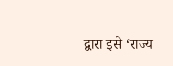द्वारा इसे ‘राज्य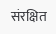संरक्षित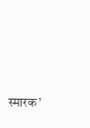स्मारक’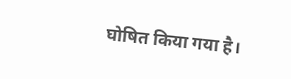घोषित किया गया है।